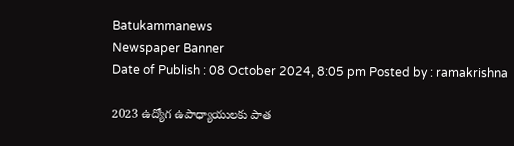Batukammanews
Newspaper Banner
Date of Publish : 08 October 2024, 8:05 pm Posted by : ramakrishna

2023 ఉద్యోగ ఉపాధ్యాయులకు పాత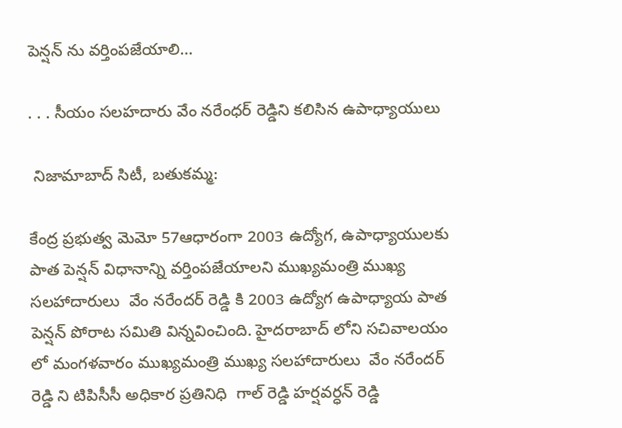పెన్షన్ ను వర్తింపజేయాలి…

. . . సీయం సలహదారు వేం నరేంధర్ రెడ్డిని కలిసిన ఉపాధ్యాయులు

 నిజామాబాద్ సిటీ, బతుకమ్మ:

కేంద్ర ప్రభుత్వ మెమో 57ఆధారంగా 2003 ఉద్యోగ, ఉపాధ్యాయులకు పాత పెన్షన్ విధానాన్ని వర్తింపజేయాలని ముఖ్యమంత్రి ముఖ్య సలహాదారులు  వేం నరేందర్ రెడ్డి కి 2003 ఉద్యోగ ఉపాధ్యాయ పాత పెన్షన్ పోరాట సమితి విన్నవించింది. హైదరాబాద్ లోని సచివాలయం లో మంగళవారం ముఖ్యమంత్రి ముఖ్య సలహాదారులు  వేం నరేందర్ రెడ్డి ని టిపిసీసీ అధికార ప్రతినిధి  గాల్ రెడ్డి హర్షవర్ధన్ రెడ్డి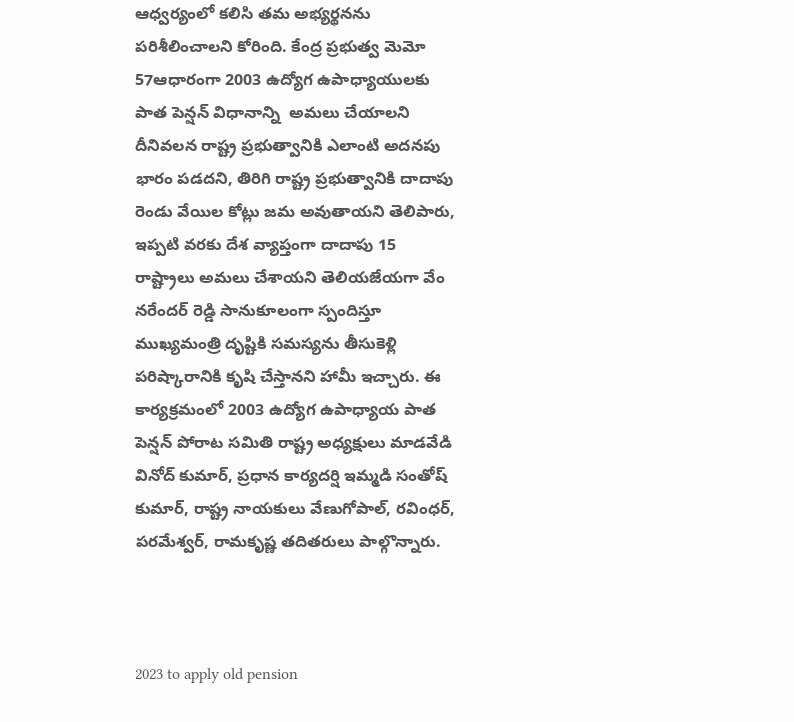ఆధ్వర్యంలో కలిసి తమ అభ్యర్థనను పరిశీలించాలని కోరింది. కేంద్ర ప్రభుత్వ మెమో 57ఆధారంగా 2003 ఉద్యోగ ఉపాధ్యాయులకు పాత పెన్షన్ విధానాన్ని  అమలు చేయాలని దీనివలన రాష్ట్ర ప్రభుత్వానికి ఎలాంటి అదనపు భారం పడదని, తిరిగి రాష్ట్ర ప్రభుత్వానికి దాదాపు రెండు వేయిల కోట్లు జమ అవుతాయని తెలిపారు, ఇప్పటి వరకు దేశ వ్యాప్తంగా దాదాపు 15 రాష్ట్రాలు అమలు చేశాయని తెలియజేయగా వేం నరేందర్ రెడ్డి సానుకూలంగా స్పందిస్తూ ముఖ్యమంత్రి దృష్టికి సమస్యను తీసుకెళ్లి పరిష్కారానికి కృషి చేస్తానని హామీ ఇచ్చారు. ఈ కార్యక్రమంలో 2003 ఉద్యోగ ఉపాధ్యాయ పాత పెన్షన్ పోరాట సమితి రాష్ట్ర అధ్యక్షులు మాడవేడి వినోద్ కుమార్, ప్రధాన కార్యదర్షి ఇమ్మడి సంతోష్ కుమార్, రాష్ట్ర నాయకులు వేణుగోపాల్, రవింధర్, పరమేశ్వర్, రామకృష్ణ తదితరులు పాల్గొన్నారు.



2023 to apply old pension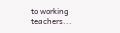to working teachers...